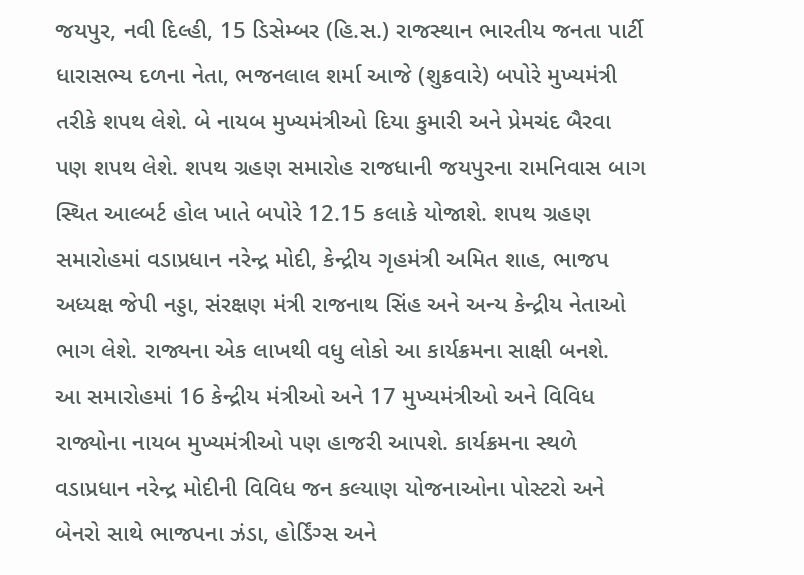જયપુર, નવી દિલ્હી, 15 ડિસેમ્બર (હિ.સ.) રાજસ્થાન ભારતીય જનતા પાર્ટી ધારાસભ્ય દળના નેતા, ભજનલાલ શર્મા આજે (શુક્રવારે) બપોરે મુખ્યમંત્રી તરીકે શપથ લેશે. બે નાયબ મુખ્યમંત્રીઓ દિયા કુમારી અને પ્રેમચંદ બૈરવા પણ શપથ લેશે. શપથ ગ્રહણ સમારોહ રાજધાની જયપુરના રામનિવાસ બાગ સ્થિત આલ્બર્ટ હોલ ખાતે બપોરે 12.15 કલાકે યોજાશે. શપથ ગ્રહણ સમારોહમાં વડાપ્રધાન નરેન્દ્ર મોદી, કેન્દ્રીય ગૃહમંત્રી અમિત શાહ, ભાજપ અધ્યક્ષ જેપી નડ્ડા, સંરક્ષણ મંત્રી રાજનાથ સિંહ અને અન્ય કેન્દ્રીય નેતાઓ ભાગ લેશે. રાજ્યના એક લાખથી વધુ લોકો આ કાર્યક્રમના સાક્ષી બનશે.
આ સમારોહમાં 16 કેન્દ્રીય મંત્રીઓ અને 17 મુખ્યમંત્રીઓ અને વિવિધ રાજ્યોના નાયબ મુખ્યમંત્રીઓ પણ હાજરી આપશે. કાર્યક્રમના સ્થળે વડાપ્રધાન નરેન્દ્ર મોદીની વિવિધ જન કલ્યાણ યોજનાઓના પોસ્ટરો અને બેનરો સાથે ભાજપના ઝંડા, હોર્ડિંગ્સ અને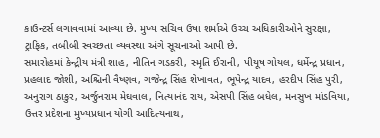કાઉન્ટર્સ લગાવવામાં આવ્યા છે. મુખ્ય સચિવ ઉષા શર્માએ ઉચ્ચ અધિકારીઓને સુરક્ષા, ટ્રાફિક, તબીબી સ્વચ્છતા વ્યવસ્થા અંગે સૂચનાઓ આપી છે.
સમારોહમાં કેન્દ્રીય મંત્રી શાહ, નીતિન ગડકરી, સ્મૃતિ ઈરાની, પીયૂષ ગોયલ, ધર્મેન્દ્ર પ્રધાન, પ્રહલાદ જોશી, અશ્ચિની વૈષ્ણવ, ગજેન્દ્ર સિંહ શેખાવત, ભૂપેન્દ્ર યાદવ, હરદીપ સિંહ પુરી, અનુરાગ ઠાકુર, અર્જુનરામ મેઘવાલ, નિત્યાનંદ રાય, એસપી સિંહ બધેલ, મનસુખ માંડવિયા, ઉત્તર પ્રદેશના મુખ્યપ્રધાન યોગી આદિત્યનાથ,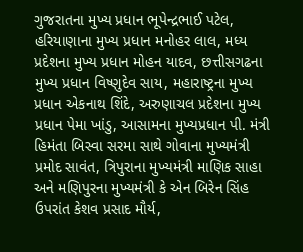ગુજરાતના મુખ્ય પ્રધાન ભૂપેન્દ્રભાઈ પટેલ, હરિયાણાના મુખ્ય પ્રધાન મનોહર લાલ, મધ્ય પ્રદેશના મુખ્ય પ્રધાન મોહન યાદવ, છત્તીસગઢના મુખ્ય પ્રધાન વિષ્ણુદેવ સાય, મહારાષ્ટ્રના મુખ્ય પ્રધાન એકનાથ શિંદે, અરુણાચલ પ્રદેશના મુખ્ય પ્રધાન પેમા ખાંડુ, આસામના મુખ્યપ્રધાન પી. મંત્રી હિમંતા બિસ્વા સરમા સાથે ગોવાના મુખ્યમંત્રી પ્રમોદ સાવંત, ત્રિપુરાના મુખ્યમંત્રી માણિક સાહા અને મણિપુરના મુખ્યમંત્રી કે એન બિરેન સિંહ ઉપરાંત કેશવ પ્રસાદ મૌર્ય,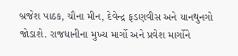બ્રજેશ પાઠક, ચૌના મીન, દેવેન્દ્ર ફડણવીસ અને યાનથુનગો જોડાશે. રાજધાનીના મુખ્ય માર્ગો અને પ્રવેશ માર્ગોને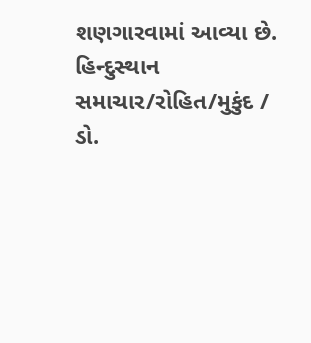શણગારવામાં આવ્યા છે.
હિન્દુસ્થાન સમાચાર/રોહિત/મુકુંદ / ડો.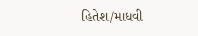હિતેશ/માધવી